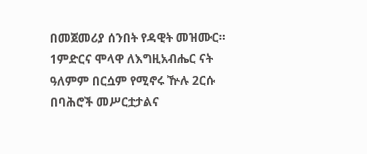በመጀመሪያ ሰንበት የዳዊት መዝሙር።
1ምድርና ሞላዋ ለእግዚአብሔር ናት ዓለምም በርሷም የሚኖሩ ዅሉ 2ርሱ በባሕሮች መሥርቷታልና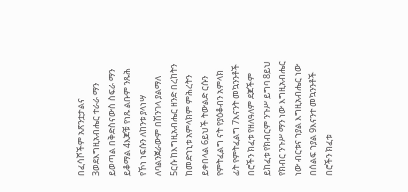በፈሳሾችም አጽንቷታልና 3ወደእግዚአብሔር ተራራ ማን ይወጣል በቅድስናውስ ስፍራ ማን ይቆማል 4እጆቹ የነጹ ልቡም ንጹሕ የኾነ ነፍሱን ለከንቱ ያላነሣ ለባልንጀራውም በሽንገላ ያልማለ 5ርሱ ከእግዚአብሔር ዘንድ በረከትን ከመድኀኒቱ አምላክም ምሕረትን ይቀበላል 6ይህች ትውልድ ርሱን የምትፈልግ ናት የያዕቆብን አምላክ ፊት የምትፈልግ 7እናንት መኳንንቶች በሮችን ክፈቱ የዘለዓለም ደጆችም ይከፈቱ የክብርም ንጉሥ ይግባ 8ይህ የክብር ንጉሥ ማን ነው እግዚአብሔር ነው ብርቱና ኀያል እግዚአብሔር ነው በሰልፍ ኀያል 9እናንተ መኳንንቶች በሮችን ክፈቱ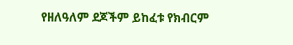የዘለዓለም ደጆችም ይከፈቱ የክብርም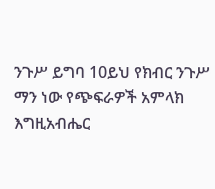ንጉሥ ይግባ 10ይህ የክብር ንጉሥ ማን ነው የጭፍራዎች አምላክ እግዚአብሔር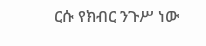ርሱ የክብር ንጉሥ ነው